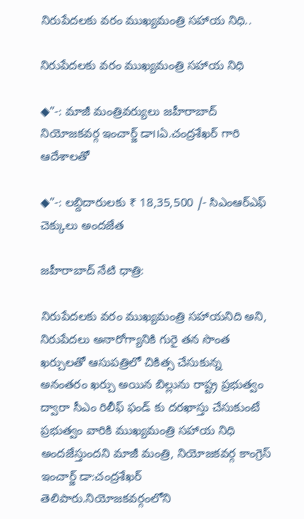నిరుపేదలకు వరం ముఖ్యమంత్రి సహాయ నిధి..

నిరుపేదలకు వరం ముఖ్యమంత్రి సహాయ నిధి

◆”-: మాజీ మంత్రివర్యులు జహీరాబాద్ నియోజకవర్గ ఇంచార్జ్ డా౹౹ఏ.చంద్రశేఖర్ గారి ఆదేశాలతో

◆”-: లబ్దిదారులకు ₹ 18,35,500 /- సిఎంఆర్ఎఫ్ చెక్కులు అందజేత

జహీరాబాద్ నేటి ధాత్రి:

నిరుపేదలకు వరం ముఖ్యమంత్రి సహాయనిది అని, నిరుపేదలు అనారోగ్యానికి గురై తన సొంత ఖర్చులతో ఆసుపత్రిలో చికిత్స చేసుకున్న అనంతరం ఖర్చు అయిన బిల్లును రాష్ట్ర ప్రభుత్వం ద్వారా సీఎం రిలీఫ్ ఫండ్ కు దరఖాస్తు చేసుకుంటే ప్రభుత్వం వారికి ముఖ్యమంత్రి సహాయ నిధి అందజేస్తుందని మాజీ మంత్రి, నియోజకవర్గ కాంగ్రెస్ ఇంచార్జ్ డా:చంద్రశేఖర్ తెలిపారు.నియోజకవర్గంలోని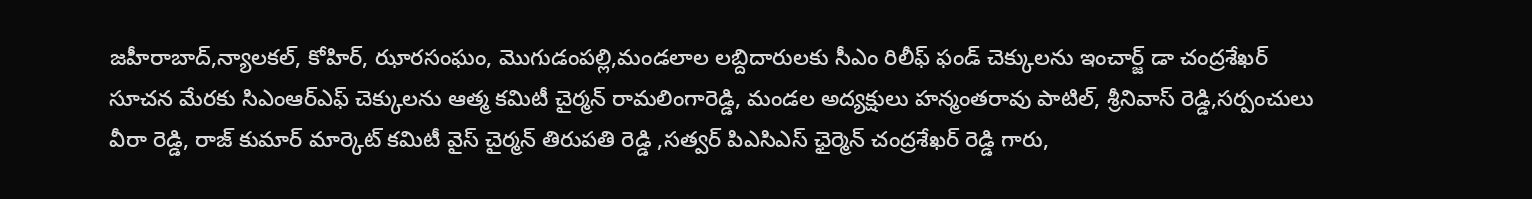జహీరాబాద్,న్యాలకల్, కోహిర్, ఝారసంఘం, మొగుడంపల్లి,మండలాల లబ్దిదారులకు సీఎం రిలీఫ్ ఫండ్ చెక్కులను ఇంచార్జ్ డా చంద్రశేఖర్ సూచన మేరకు సిఎంఆర్ఎఫ్ చెక్కులను ఆత్మ కమిటీ చైర్మన్ రామలింగారెడ్డి, మండల అద్యక్షులు హన్మంతరావు పాటిల్, శ్రీనివాస్ రెడ్డి,సర్పంచులు వీరా రెడ్డి, రాజ్ కుమార్ మార్కెట్ కమిటీ వైస్ చైర్మన్ తిరుపతి రెడ్డి ,సత్వర్ పిఎసిఎస్ ఛైర్మెన్ చంద్రశేఖర్ రెడ్డి గారు,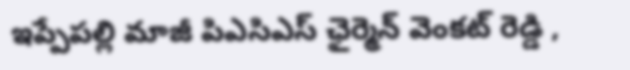ఇప్పేపల్లి మాజీ పిఎసిఎస్ ఛైర్మెన్ వెంకట్ రెడ్డి ,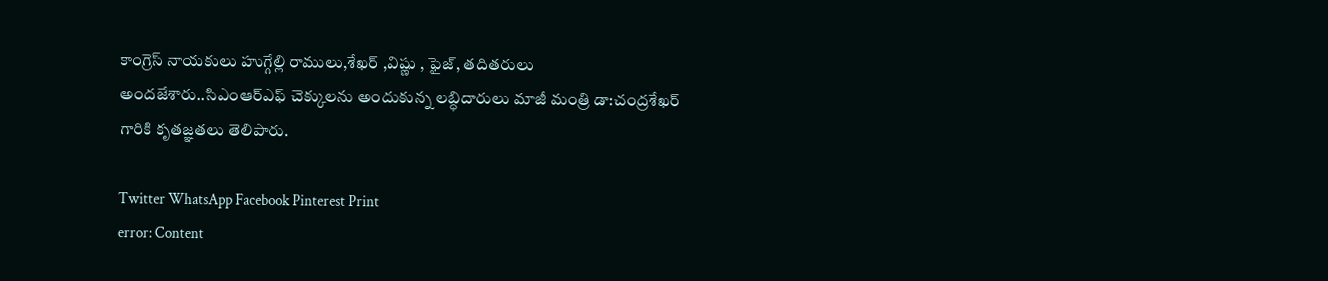కాంగ్రెస్ నాయకులు హుగ్గేల్లి రాములు,శేఖర్ ,విష్ణు , ఫైజ్, తదితరులు అందజేశారు..సిఎంఆర్ఎఫ్ చెక్కులను అందుకున్న లబ్ధిదారులు మాజీ మంత్రి డా:చంద్రశేఖర్ గారికి కృతజ్ఞతలు తెలిపారు.

Twitter WhatsApp Facebook Pinterest Print
error: Content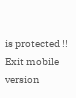is protected !!
Exit mobile version